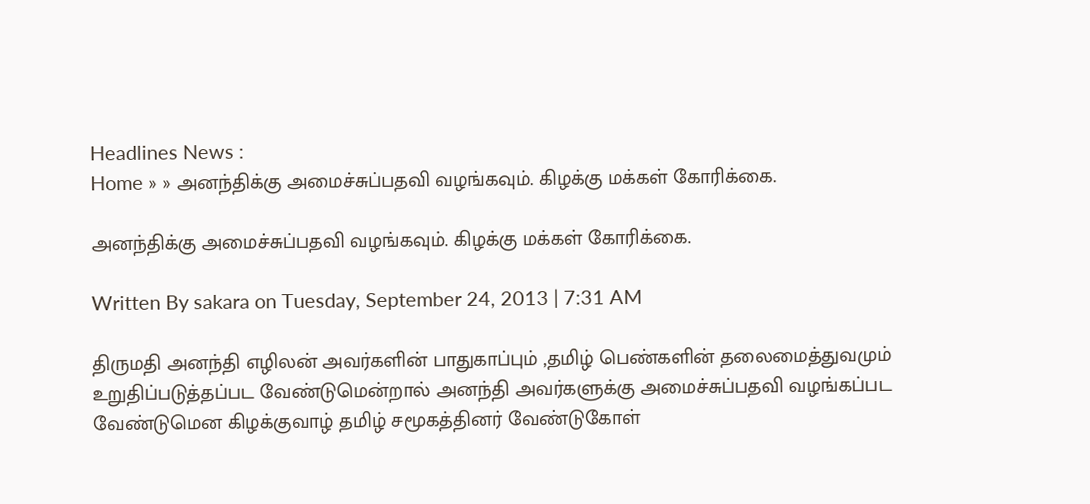Headlines News :
Home » » அனந்திக்கு அமைச்சுப்பதவி வழங்கவும். கிழக்கு மக்கள் கோரிக்கை.

அனந்திக்கு அமைச்சுப்பதவி வழங்கவும். கிழக்கு மக்கள் கோரிக்கை.

Written By sakara on Tuesday, September 24, 2013 | 7:31 AM

திருமதி அனந்தி எழிலன் அவர்களின் பாதுகாப்பும் ,தமிழ் பெண்களின் தலைமைத்துவமும் உறுதிப்படுத்தப்பட வேண்டுமென்றால் அனந்தி அவர்களுக்கு அமைச்சுப்பதவி வழங்கப்பட வேண்டுமென கிழக்குவாழ் தமிழ் சமூகத்தினர் வேண்டுகோள்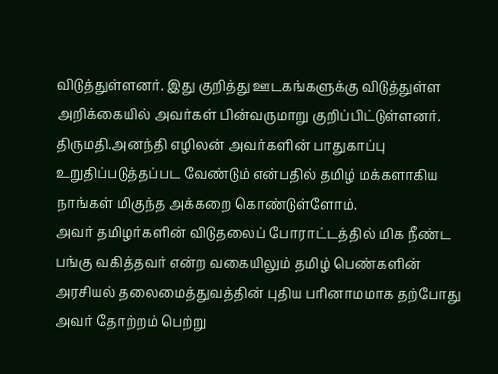விடுத்துள்ளனர். இது குறித்து ஊடகங்களுக்கு விடுத்துள்ள அறிக்கையில் அவர்கள் பின்வருமாறு குறிப்பிட்டுள்ளனர்.
திருமதி.அனந்தி எழிலன் அவர்களின் பாதுகாப்பு உறுதிப்படுத்தப்பட வேண்டும் என்பதில் தமிழ் மக்களாகிய நாங்கள் மிகுந்த அக்கறை கொண்டுள்ளோம்.
அவர் தமிழர்களின் விடுதலைப் போராட்டத்தில் மிக நீண்ட பங்கு வகித்தவர் என்ற வகையிலும் தமிழ் பெண்களின் அரசியல் தலைமைத்துவத்தின் புதிய பரினாமமாக தற்போது அவர் தோற்றம் பெற்று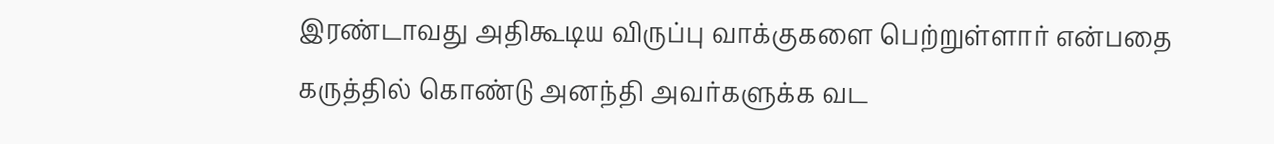இரண்டாவது அதிகூடிய விருப்பு வாக்குகளை பெற்றுள்ளார் என்பதை கருத்தில் கொண்டு அனந்தி அவர்களுக்க வட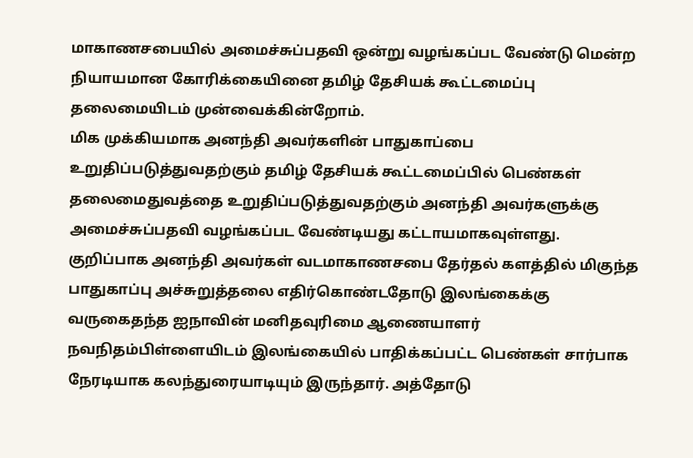மாகாணசபையில் அமைச்சுப்பதவி ஒன்று வழங்கப்பட வேண்டு மென்ற நியாயமான கோரிக்கையினை தமிழ் தேசியக் கூட்டமைப்பு தலைமையிடம் முன்வைக்கின்றோம்.
மிக முக்கியமாக அனந்தி அவர்களின் பாதுகாப்பை உறுதிப்படுத்துவதற்கும் தமிழ் தேசியக் கூட்டமைப்பில் பெண்கள் தலைமைதுவத்தை உறுதிப்படுத்துவதற்கும் அனந்தி அவர்களுக்கு அமைச்சுப்பதவி வழங்கப்பட வேண்டியது கட்டாயமாகவுள்ளது.
குறிப்பாக அனந்தி அவர்கள் வடமாகாணசபை தேர்தல் களத்தில் மிகுந்த பாதுகாப்பு அச்சுறுத்தலை எதிர்கொண்டதோடு இலங்கைக்கு வருகைதந்த ஐநாவின் மனிதவுரிமை ஆணையாளர் நவநிதம்பிள்ளையிடம் இலங்கையில் பாதிக்கப்பட்ட பெண்கள் சார்பாக நேரடியாக கலந்துரையாடியும் இருந்தார். அத்தோடு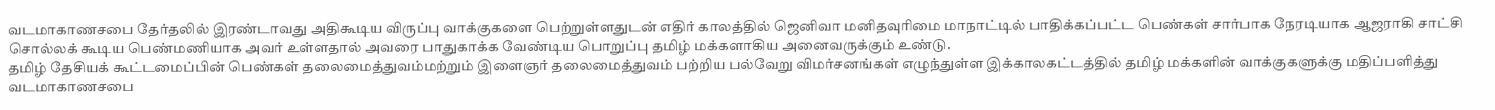வடமாகாணசபை தேர்தலில் இரண்டாவது அதிகூடிய விருப்பு வாக்குகளை பெற்றுள்ளதுடன் எதிர் காலத்தில் ஜெனிவா மனிதவுரிமை மாநாட்டில் பாதிக்கப்பட்ட பெண்கள் சார்பாக நேரடியாக ஆஜராகி சாட்சி சொல்லக் கூடிய பெண்மணியாக அவர் உள்ளதால் அவரை பாதுகாக்க வேண்டிய பொறுப்பு தமிழ் மக்களாகிய அனைவருக்கும் உண்டு.
தமிழ் தேசியக் கூட்டமைப்பின் பெண்கள் தலைமைத்துவம்மற்றும் இளைஞர் தலைமைத்துவம் பற்றிய பல்வேறு விமர்சனங்கள் எழுந்துள்ள இக்காலகட்டத்தில் தமிழ் மக்களின் வாக்குகளுக்கு மதிப்பளித்து வடமாகாணசபை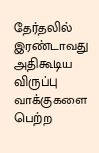தேர்தலில் இரண்டாவது அதிகூடிய விருப்பு வாக்குகளை பெற்ற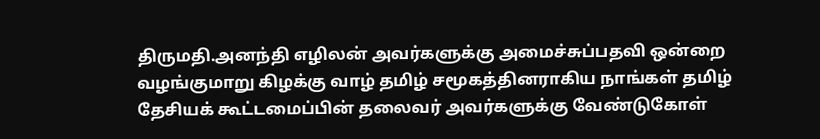திருமதி.அனந்தி எழிலன் அவர்களுக்கு அமைச்சுப்பதவி ஒன்றை வழங்குமாறு கிழக்கு வாழ் தமிழ் சமூகத்தினராகிய நாங்கள் தமிழ் தேசியக் கூட்டமைப்பின் தலைவர் அவர்களுக்கு வேண்டுகோள்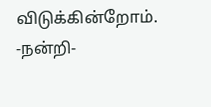விடுக்கின்றோம்.
-நன்றி-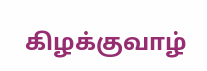கிழக்குவாழ்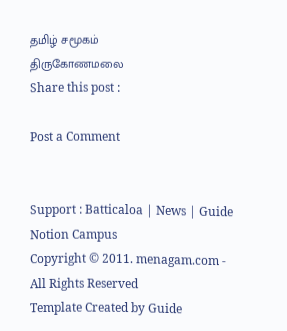தமிழ் சமூகம்
திருகோணமலை
Share this post :

Post a Comment


Support : Batticaloa | News | Guide Notion Campus
Copyright © 2011. menagam.com - All Rights Reserved
Template Created by Guide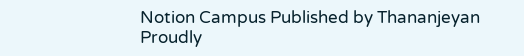Notion Campus Published by Thananjeyan
Proudly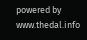powered by www.thedal.info